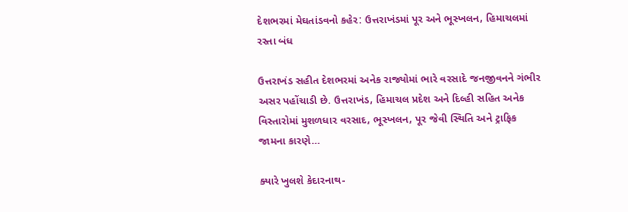દેશભરમાં મેઘતાંડવનો કહેર: ઉત્તરાખંડમાં પૂર અને ભૂસ્ખલન, હિમાચલમાં રસ્તા બંધ

ઉત્તરાખંડ સહીત દેશભરમાં અનેક રાજ્યોમાં ભારે વરસાદે જનજીવનને ગંભીર અસર પહોંચાડી છે. ઉત્તરાખંડ, હિમાચલ પ્રદેશ અને દિલ્હી સહિત અનેક વિસ્તારોમાં મુશળધાર વરસાદ, ભૂસ્ખલન, પૂર જેવી સ્થિતિ અને ટ્રાફિક જામના કારણે…

ક્યારે ખુલશે કેદારનાથ-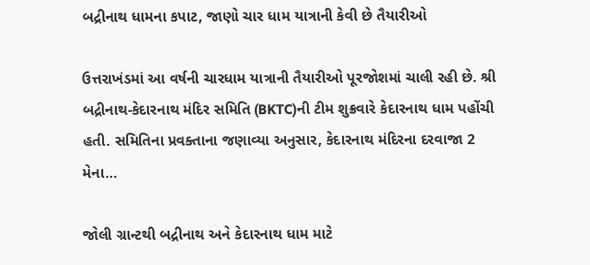બદ્રીનાથ ધામના કપાટ, જાણો ચાર ધામ યાત્રાની કેવી છે તૈયારીઓ

ઉત્તરાખંડમાં આ વર્ષની ચારધામ યાત્રાની તૈયારીઓ પૂરજોશમાં ચાલી રહી છે. શ્રી બદ્રીનાથ-કેદારનાથ મંદિર સમિતિ (BKTC)ની ટીમ શુક્રવારે કેદારનાથ ધામ પહોંચી હતી. સમિતિના પ્રવક્તાના જણાવ્યા અનુસાર, કેદારનાથ મંદિરના દરવાજા 2 મેના…

જોલી ગ્રાન્ટથી બદ્રીનાથ અને કેદારનાથ ધામ માટે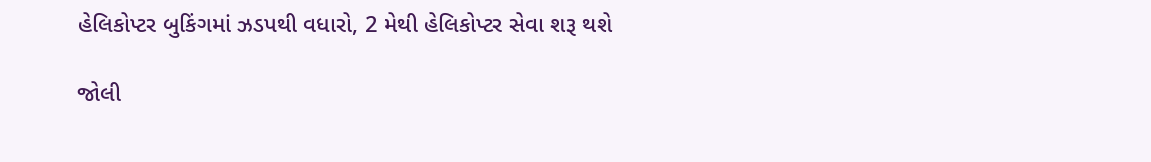હેલિકોપ્ટર બુકિંગમાં ઝડપથી વધારો, 2 મેથી હેલિકોપ્ટર સેવા શરૂ થશે

જોલી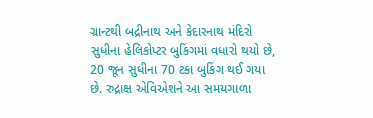ગ્રાન્ટથી બદ્રીનાથ અને કેદારનાથ મંદિરો સુધીના હેલિકોપ્ટર બુકિંગમાં વધારો થયો છે, 20 જૂન સુધીના 70 ટકા બુકિંગ થઈ ગયા છે. રુદ્રાક્ષ એવિએશને આ સમયગાળા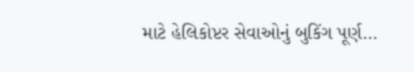માટે હેલિકોપ્ટર સેવાઓનું બુકિંગ પૂર્ણ…